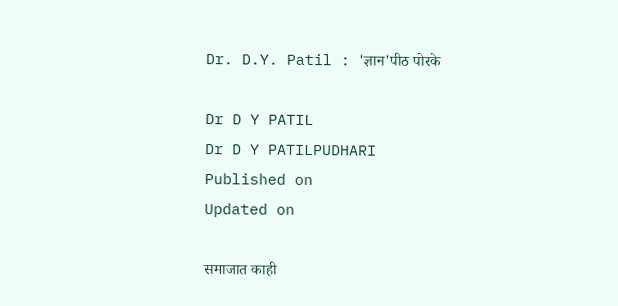Dr. D.Y. Patil : 'ज्ञान‌'पीठ पोरके

Dr D Y PATIL
Dr D Y PATILPUDHARI
Published on
Updated on

समाजात काही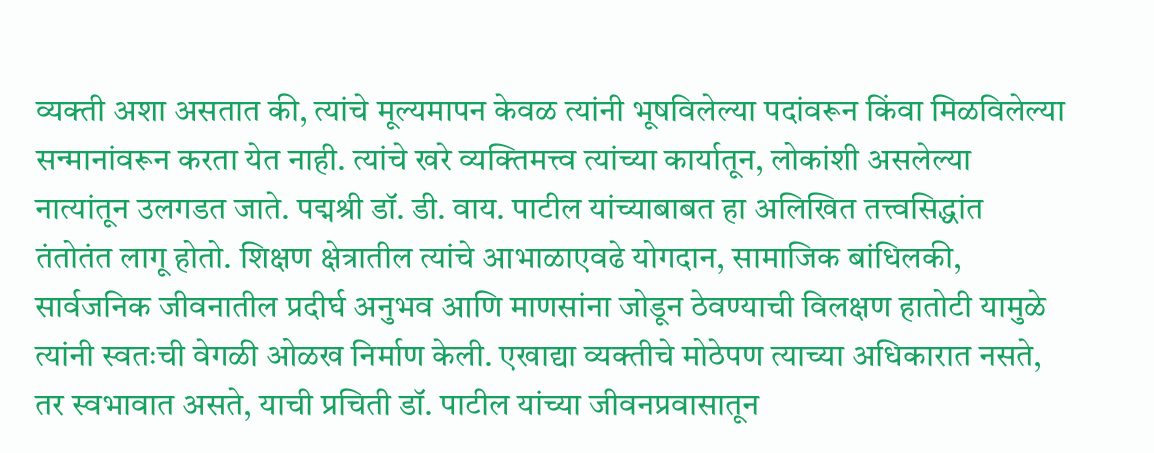व्यक्ती अशा असतात की, त्यांचे मूल्यमापन केवळ त्यांनी भूषविलेल्या पदांवरून किंवा मिळविलेल्या सन्मानांवरून करता येत नाही. त्यांचे खरे व्यक्तिमत्त्व त्यांच्या कार्यातून, लोकांशी असलेल्या नात्यांतून उलगडत जाते. पद्मश्री डॉ. डी. वाय. पाटील यांच्याबाबत हा अलिखित तत्त्वसिद्धांत तंतोतंत लागू होतो. शिक्षण क्षेत्रातील त्यांचे आभाळाएवढे योगदान, सामाजिक बांधिलकी, सार्वजनिक जीवनातील प्रदीर्घ अनुभव आणि माणसांना जोडून ठेवण्याची विलक्षण हातोटी यामुळे त्यांनी स्वतःची वेगळी ओळख निर्माण केली. एखाद्या व्यक्तीचे मोठेपण त्याच्या अधिकारात नसते, तर स्वभावात असते, याची प्रचिती डॉ. पाटील यांच्या जीवनप्रवासातून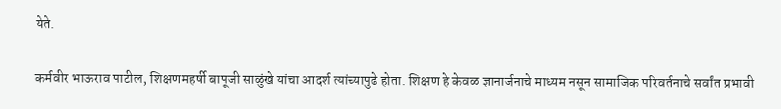येते.

कर्मवीर भाऊराव पाटील, शिक्षणमहर्षी बापूजी साळुंखे यांचा आदर्श त्यांच्यापुढे होता. शिक्षण हे केवळ ज्ञानार्जनाचे माध्यम नसून सामाजिक परिवर्तनाचे सर्वांत प्रभावी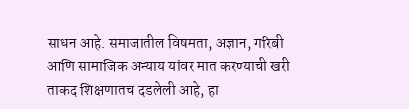साधन आहे. समाजातील विषमता, अज्ञान, गरिबी आणि सामाजिक अन्याय यांवर मात करण्याची खरी ताकद शिक्षणातच दडलेली आहे, हा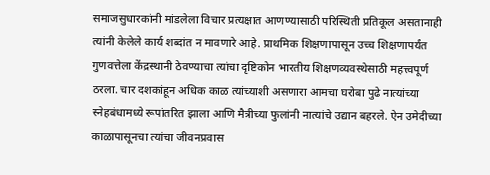समाजसुधारकांनी मांडलेला विचार प्रत्यक्षात आणण्यासाठी परिस्थिती प्रतिकूल असतानाही त्यांनी केलेले कार्य शब्दांत न मावणारे आहे. प्राथमिक शिक्षणापासून उच्च शिक्षणापर्यंत गुणवत्तेला केंद्रस्थानी ठेवण्याचा त्यांचा दृष्टिकोन भारतीय शिक्षणव्यवस्थेसाठी महत्त्वपूर्ण ठरला. चार दशकांहून अधिक काळ त्यांच्याशी असणारा आमचा घरोबा पुढे नात्यांच्या स्नेहबंधामध्ये रूपांतरित झाला आणि मैत्रीच्या फुलांनी नात्यांचे उद्यान बहरले. ऐन उमेदीच्या काळापासूनचा त्यांचा जीवनप्रवास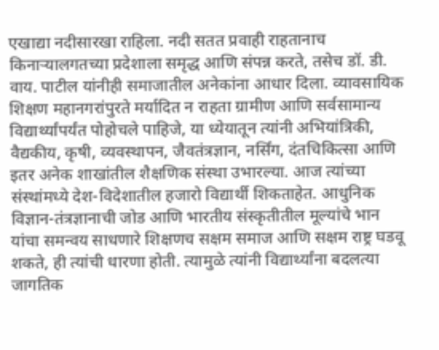एखाद्या नदीसारखा राहिला. नदी सतत प्रवाही राहतानाच किनाऱ्यालगतच्या प्रदेशाला समृद्ध आणि संपन्न करते, तसेच डॉ. डी. वाय. पाटील यांनीही समाजातील अनेकांना आधार दिला. व्यावसायिक शिक्षण महानगरांपुरते मर्यादित न राहता ग्रामीण आणि सर्वसामान्य विद्यार्थ्यांपर्यंत पोहोचले पाहिजे, या ध्येयातून त्यांनी अभियांत्रिकी, वैद्यकीय, कृषी, व्यवस्थापन, जैवतंत्रज्ञान, नर्सिंग, दंतचिकित्सा आणि इतर अनेक शाखांतील शैक्षणिक संस्था उभारल्या. आज त्यांच्या संस्थांमध्ये देश-विदेशातील हजारो विद्यार्थी शिकताहेत. आधुनिक विज्ञान-तंत्रज्ञानाची जोड आणि भारतीय संस्कृतीतील मूल्यांचे भान यांचा समन्वय साधणारे शिक्षणच सक्षम समाज आणि सक्षम राष्ट्र घडवू शकते, ही त्यांची धारणा होती. त्यामुळे त्यांनी विद्यार्थ्यांना बदलत्या जागतिक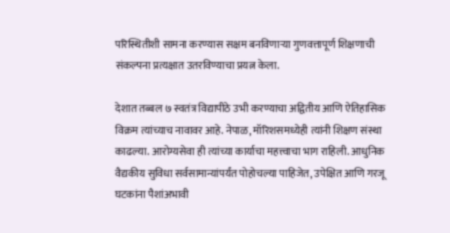परिस्थितीशी सामना करण्यास सक्षम बनविणाऱ्या गुणवत्तापूर्ण शिक्षणाची संकल्पना प्रत्यक्षात उतरविण्याचा प्रयत्न केला.

देशात तब्बल ७ स्वतंत्र विद्यापीठे उभी करण्याचा अद्वितीय आणि ऐतिहासिक विक्रम त्यांच्याच नावावर आहे. नेपाळ, मॉरिशसमध्येही त्यांनी शिक्षण संस्था काढल्या. आरोग्यसेवा ही त्यांच्या कार्याचा महत्त्वाचा भाग राहिली. आधुनिक वैद्यकीय सुविधा सर्वसामान्यांपर्यंत पोहोचल्या पाहिजेत, उपेक्षित आणि गरजू घटकांना पैशांअभावी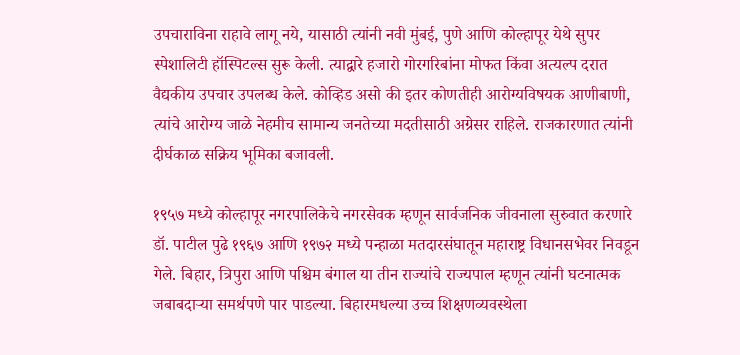उपचाराविना राहावे लागू नये, यासाठी त्यांनी नवी मुंबई, पुणे आणि कोल्हापूर येथे सुपर स्पेशालिटी हॉस्पिटल्स सुरू केली. त्याद्वारे हजारो गोरगरिबांना मोफत किंवा अत्यल्प दरात वैद्यकीय उपचार उपलब्ध केले. कोव्हिड असो की इतर कोणतीही आरोग्यविषयक आणीबाणी, त्यांचे आरोग्य जाळे नेहमीच सामान्य जनतेच्या मदतीसाठी अग्रेसर राहिले. राजकारणात त्यांनी दीर्घकाळ सक्रिय भूमिका बजावली.

१९५७ मध्ये कोल्हापूर नगरपालिकेचे नगरसेवक म्हणून सार्वजनिक जीवनाला सुरुवात करणारे डॉ. पाटील पुढे १९६७ आणि १९७२ मध्ये पन्हाळा मतदारसंघातून महाराष्ट्र विधानसभेवर निवडून गेले. बिहार, त्रिपुरा आणि पश्चिम बंगाल या तीन राज्यांचे राज्यपाल म्हणून त्यांनी घटनात्मक जबाबदाऱ्या समर्थपणे पार पाडल्या. बिहारमधल्या उच्च शिक्षणव्यवस्थेला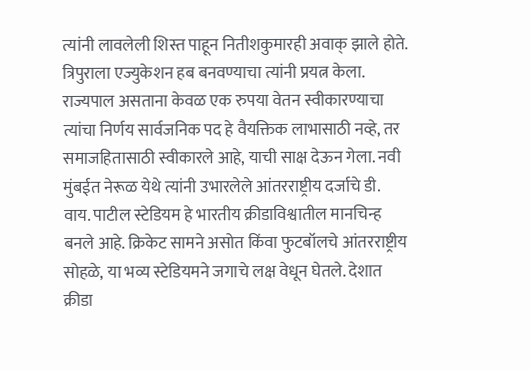त्यांनी लावलेली शिस्त पाहून नितीशकुमारही अवाक्‌ झाले होते. त्रिपुराला एज्युकेशन हब बनवण्याचा त्यांनी प्रयत्न केला. राज्यपाल असताना केवळ एक रुपया वेतन स्वीकारण्याचा त्यांचा निर्णय सार्वजनिक पद हे वैयक्तिक लाभासाठी नव्हे, तर समाजहितासाठी स्वीकारले आहे, याची साक्ष देऊन गेला. नवी मुंबईत नेरूळ येथे त्यांनी उभारलेले आंतरराष्ट्रीय दर्जाचे डी. वाय. पाटील स्टेडियम हे भारतीय क्रीडाविश्वातील मानचिन्ह बनले आहे. क्रिकेट सामने असोत किंवा फुटबॉलचे आंतरराष्ट्रीय सोहळे, या भव्य स्टेडियमने जगाचे लक्ष वेधून घेतले. देशात क्रीडा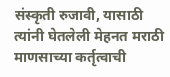संस्कृती रुजावी, यासाठी त्यांनी घेतलेली मेहनत मराठी माणसाच्या कर्तृत्वाची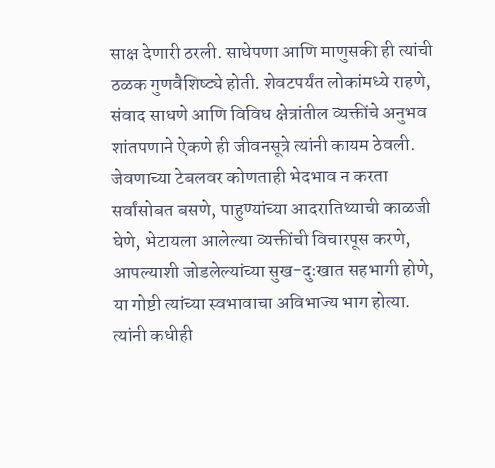साक्ष देणारी ठरली. साधेपणा आणि माणुसकी ही त्यांची ठळक गुणवैशिष्ट्ये होती. शेवटपर्यंत लोकांमध्ये राहणे, संवाद साधणे आणि विविध क्षेत्रांतील व्यक्तींचे अनुभव शांतपणाने ऐकणे ही जीवनसूत्रे त्यांनी कायम ठेवली. जेवणाच्या टेबलवर कोणताही भेदभाव न करता सर्वांसोबत बसणे, पाहुण्यांच्या आदरातिथ्याची काळजी घेणे, भेटायला आलेल्या व्यक्तींची विचारपूस करणे, आपल्याशी जोडलेल्यांच्या सुख-दुःखात सहभागी होणे, या गोष्टी त्यांच्या स्वभावाचा अविभाज्य भाग होत्या. त्यांनी कधीही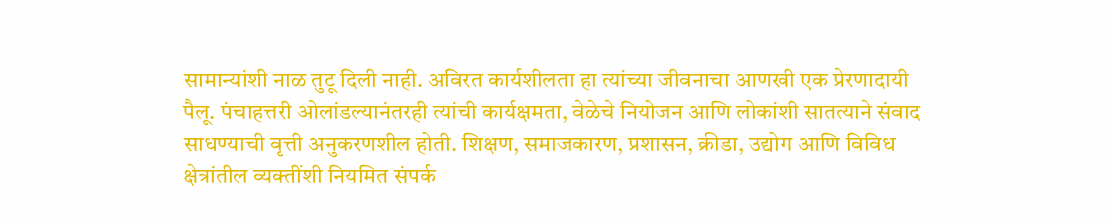सामान्यांशी नाळ तुटू दिली नाही. अविरत कार्यशीलता हा त्यांच्या जीवनाचा आणखी एक प्रेरणादायी पैलू. पंचाहत्तरी ओलांडल्यानंतरही त्यांची कार्यक्षमता, वेळेचे नियोजन आणि लोकांशी सातत्याने संवाद साधण्याची वृत्ती अनुकरणशील होती. शिक्षण, समाजकारण, प्रशासन, क्रीडा, उद्योग आणि विविध क्षेत्रांतील व्यक्तींशी नियमित संपर्क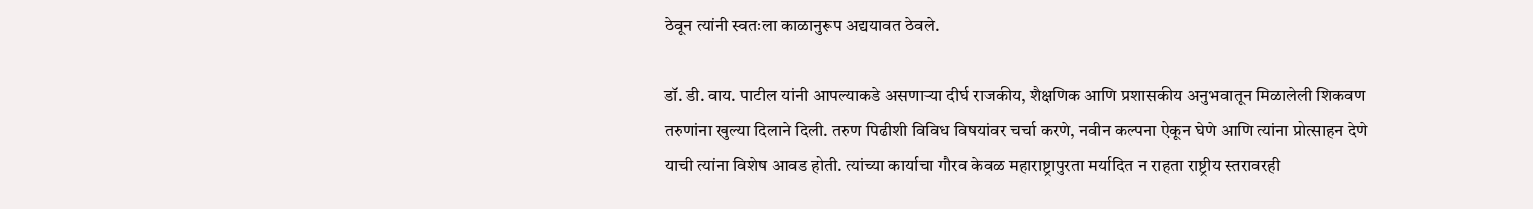ठेवून त्यांनी स्वतःला काळानुरूप अद्ययावत ठेवले.

डॉ. डी. वाय. पाटील यांनी आपल्याकडे असणाऱ्या दीर्घ राजकीय, शैक्षणिक आणि प्रशासकीय अनुभवातून मिळालेली शिकवण तरुणांना खुल्या दिलाने दिली. तरुण पिढीशी विविध विषयांवर चर्चा करणे, नवीन कल्पना ऐकून घेणे आणि त्यांना प्रोत्साहन देणे याची त्यांना विशेष आवड होती. त्यांच्या कार्याचा गौरव केवळ महाराष्ट्रापुरता मर्यादित न राहता राष्ट्रीय स्तरावरही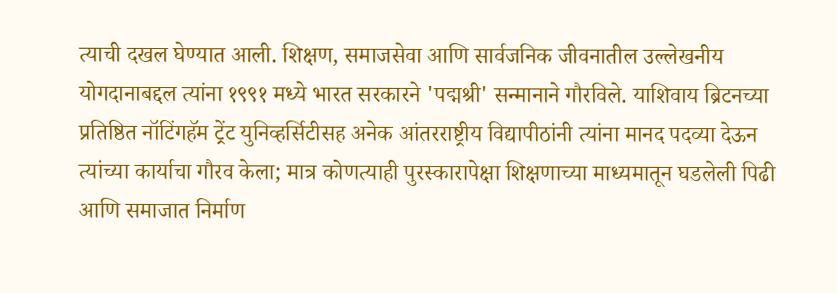त्याची दखल घेण्यात आली. शिक्षण, समाजसेवा आणि सार्वजनिक जीवनातील उल्लेखनीय योगदानाबद्दल त्यांना १९९१ मध्ये भारत सरकारने ‌'पद्मश्री‌' सन्मानाने गौरविले. याशिवाय ब्रिटनच्या प्रतिष्ठित नॉटिंगहॅम ट्रेंट युनिव्हर्सिटीसह अनेक आंतरराष्ट्रीय विद्यापीठांनी त्यांना मानद पदव्या देऊन त्यांच्या कार्याचा गौरव केला; मात्र कोणत्याही पुरस्कारापेक्षा शिक्षणाच्या माध्यमातून घडलेली पिढी आणि समाजात निर्माण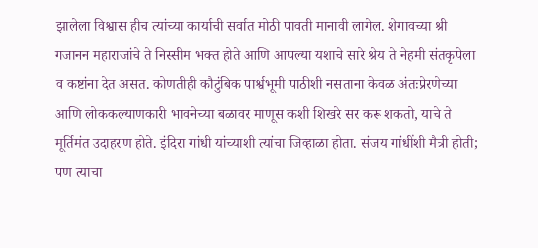झालेला विश्वास हीच त्यांच्या कार्याची सर्वात मोठी पावती मानावी लागेल. शेगावच्या श्री गजानन महाराजांचे ते निस्सीम भक्त होते आणि आपल्या यशाचे सारे श्रेय ते नेहमी संतकृपेला व कष्टांना देत असत. कोणतीही कौटुंबिक पार्श्वभूमी पाठीशी नसताना केवळ अंतःप्रेरणेच्या आणि लोककल्याणकारी भावनेच्या बळावर माणूस कशी शिखरे सर करू शकतो, याचे ते मूर्तिमंत उदाहरण होते. इंदिरा गांधी यांच्याशी त्यांचा जिव्हाळा होता. संजय गांधींशी मैत्री होती; पण त्याचा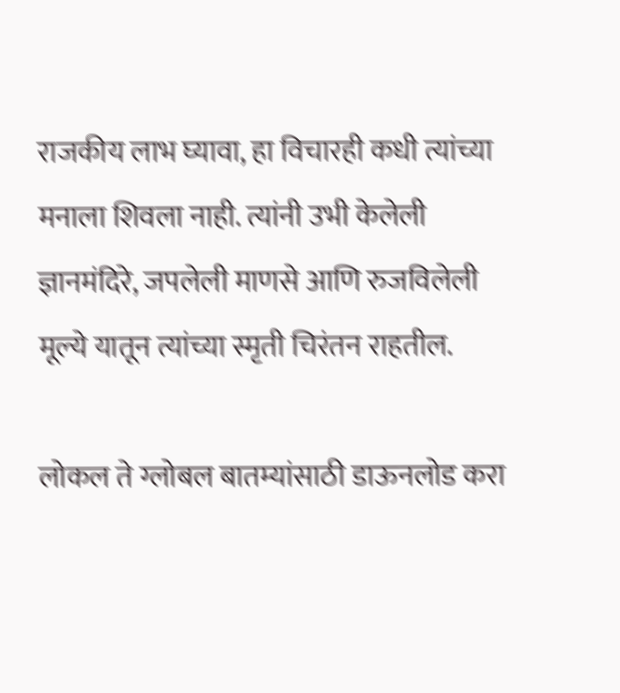राजकीय लाभ घ्यावा, हा विचारही कधी त्यांच्या मनाला शिवला नाही. त्यांनी उभी केलेली ज्ञानमंदिरे, जपलेली माणसे आणि रुजविलेली मूल्ये यातून त्यांच्या स्मृती चिरंतन राहतील.

लोकल ते ग्लोबल बातम्यांसाठी डाऊनलोड करा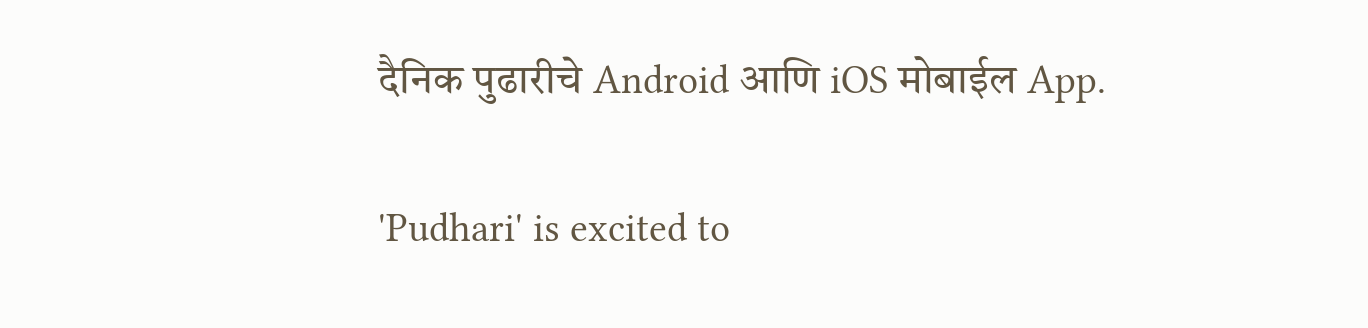दैनिक पुढारीचे Android आणि iOS मोबाईल App.

'Pudhari' is excited to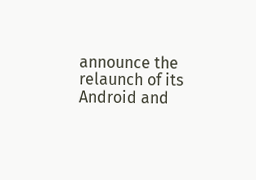announce the relaunch of its Android and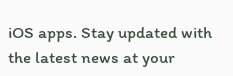iOS apps. Stay updated with the latest news at your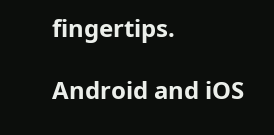fingertips.

Android and iOS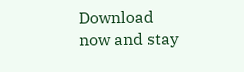Download now and stay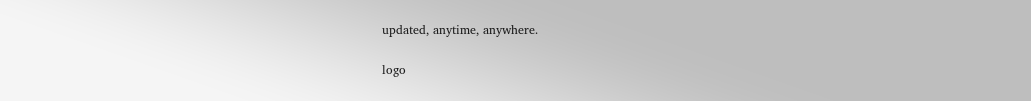updated, anytime, anywhere.

logo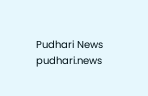Pudhari News
pudhari.news